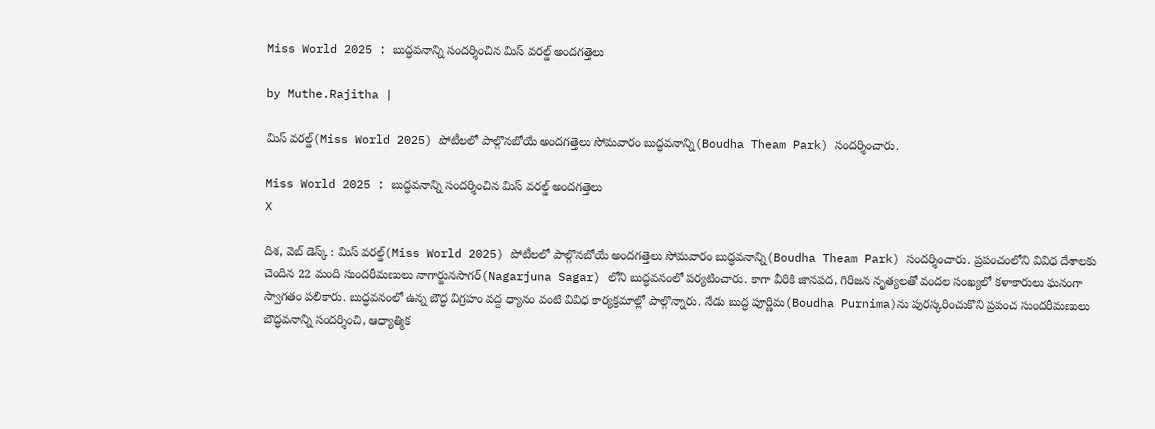Miss World 2025 : బుద్ధవనాన్ని సందర్శించిన మిస్ వరల్డ్ అందగత్తెలు

by Muthe.Rajitha |

మిస్ వరల్డ్(Miss World 2025) పోటీలలో పాల్గొనబోయే అందగత్తెలు సోమవారం బుద్ధవనాన్ని(Boudha Theam Park) సందర్శించారు.

Miss World 2025 : బుద్ధవనాన్ని సందర్శించిన మిస్ వరల్డ్ అందగత్తెలు
X

దిశ, వెబ్ డెస్క్ : మిస్ వరల్డ్(Miss World 2025) పోటీలలో పాల్గొనబోయే అందగత్తెలు సోమవారం బుద్ధవనాన్ని(Boudha Theam Park) సందర్శించారు. ప్రపంచంలోని వివిధ దేశాలకు చెందిన 22 మంది సుందరీమణులు నాగార్జునసాగర్(Nagarjuna Sagar) లోని బుద్ధవనంలో పర్యటించారు. కాగా వీరికి జానపద, గిరిజన నృత్యలతో వందల సంఖ్యలో కళాకారులు ఘనంగా స్వాగతం పలికారు. బుద్ధవనంలో ఉన్న బౌద్ధ విగ్రహం వద్ద ధ్యానం వంటి వివిధ కార్యక్రమాల్లో పాల్గొన్నారు. నేడు బుద్ధ పూర్ణిమ(Boudha Purnima)ను పురస్కరించుకొని ప్రపంచ సుందరీమణులు బౌద్ధవనాన్ని సందర్శించి, ఆధ్యాత్మిక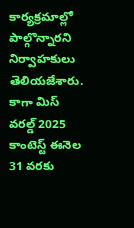కార్యక్రమాల్లో పాల్గొన్నారని నిర్వాహకులు తెలియజేశారు. కాగా మిస్ వరల్డ్ 2025 కాంటెస్ట్ ఈనెల 31 వరకు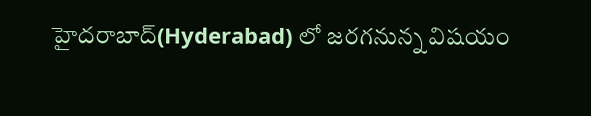హైదరాబాద్(Hyderabad) లో జరగనున్న విషయం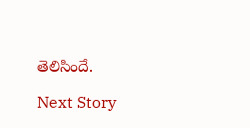తెలిసిందే.

Next Story